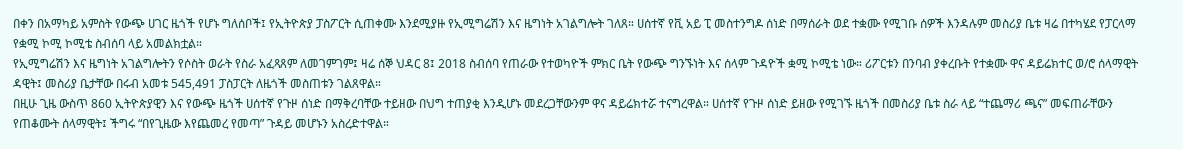በቀን በአማካይ አምስት የውጭ ሀገር ዜጎች የሆኑ ግለሰቦች፤ የኢትዮጵያ ፓስፖርት ሲጠቀሙ እንደሚያዙ የኢሚግሬሽን እና ዜግነት አገልግሎት ገለጸ። ሀሰተኛ የቪ አይ ፒ መስተንግዶ ሰነድ በማሰራት ወደ ተቋሙ የሚገቡ ሰዎች እንዳሉም መስሪያ ቤቱ ዛሬ በተካሄደ የፓርላማ የቋሚ ኮሚ ኮሚቴ ስብሰባ ላይ አመልክቷል።
የኢሚግሬሽን እና ዜግነት አገልግሎትን የሶስት ወራት የስራ አፈጻጸም ለመገምገም፤ ዛሬ ሰኞ ህዳር 8፤ 2018 ስብሰባ የጠራው የተወካዮች ምክር ቤት የውጭ ግንኙነት እና ሰላም ጉዳዮች ቋሚ ኮሚቴ ነው። ሪፖርቱን በንባብ ያቀረቡት የተቋሙ ዋና ዳይሬክተር ወ/ሮ ሰላማዊት ዳዊት፤ መስሪያ ቤታቸው በሩብ አመቱ 545,491 ፓስፓርት ለዜጎች መስጠቱን ገልጸዋል።
በዚሁ ጊዜ ውስጥ 860 ኢትዮጵያዊን እና የውጭ ዜጎች ሀሰተኛ የጉዞ ሰነድ በማቅረባቸው ተይዘው በህግ ተጠያቂ እንዲሆኑ መደረጋቸውንም ዋና ዳይሬክተሯ ተናግረዋል። ሀሰተኛ የጉዞ ሰነድ ይዘው የሚገኙ ዜጎች በመስሪያ ቤቱ ስራ ላይ “ተጨማሪ ጫና” መፍጠራቸውን የጠቆሙት ሰላማዊት፤ ችግሩ “በየጊዜው እየጨመረ የመጣ” ጉዳይ መሆኑን አስረድተዋል።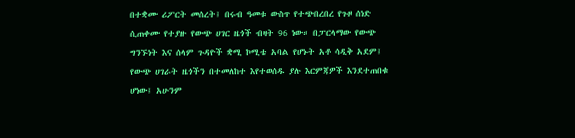በተቋሙ ሪፖርት መሰረት፤ በሩብ ዓመቱ ውስጥ የተጭበረበረ የጉዞ ሰነድ ሲጠቀሙ የተያዙ የውጭ ሀገር ዜጎች ብዛት 96 ነው። በፓርላማው የውጭ ግንኙነት እና ሰላም ጉዳዮች ቋሚ ኮሚቴ አባል የሆኑት አቶ ሳዲቅ አደም፤ የውጭ ሀገራት ዜጎችን በተመለከተ እየተወሰዱ ያሉ እርምጃዎች እንደተጠበቁ ሆነው፤ አሁንም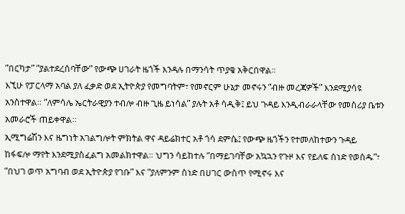“በርካታ” “ያልተደረሰባቸው” የውጭ ሀገራት ዜጎች እንዳሉ በማንሳት ጥያቄ አቅርበዋል።
እኚሁ የፓርላማ አባል ያለ ፈቃድ ወደ ኢትዮጵያ የመግባትም፣ የመኖርም ሁኔታ መኖሩን “ብዙ መረጃዎች” እንደሚያሳዩ አንስተዋል። “ለምሳሌ ኤርትራዊያን ተብሎ ብዙ ጊዜ ይነሳል” ያሉት አቶ ሳዲቅ፤ ይህ ጉዳይ እንዲብራራላቸው የመስሪያ ቤቱን አመራሮች ጠይቀዋል።
ኢሚግሬሽን እና ዜግነት አገልግሎት ምክትል ዋና ዳይሬክተር አቶ ጎሳ ደምሴ፤ የውጭ ዜጎችን የተመለከተውን ጉዳይ ከፋፍሎ ማየት እንደሚያስፈልግ አመልክተዋል። ህግን ሳይከተሉ “በማይገባቸው አኳኋን የጉዞ እና የይለፍ ሰነድ የወሰዱ”፣ “በህገ ወጥ አግባብ ወደ ኢትዮጵያ የገቡ” እና “ያለምንም ሰነድ በሀገር ውስጥ የሚኖሩ እና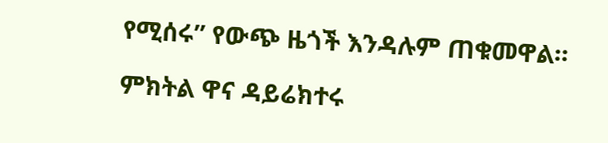የሚሰሩ” የውጭ ዜጎች እንዳሉም ጠቁመዋል።

ምክትል ዋና ዳይሬክተሩ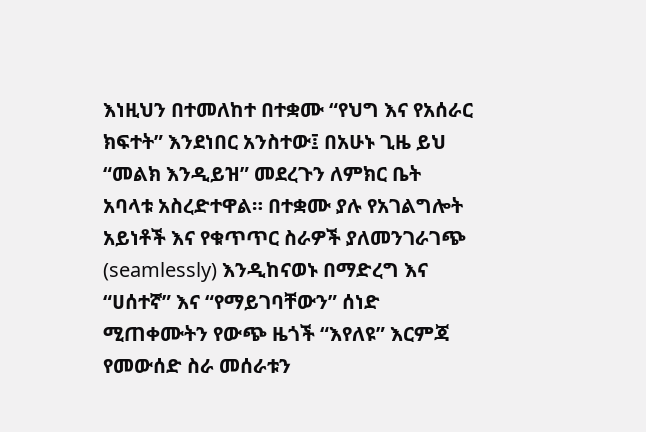እነዚህን በተመለከተ በተቋሙ “የህግ እና የአሰራር ክፍተት” እንደነበር አንስተው፤ በአሁኑ ጊዜ ይህ “መልክ እንዲይዝ” መደረጉን ለምክር ቤት አባላቱ አስረድተዋል። በተቋሙ ያሉ የአገልግሎት አይነቶች እና የቁጥጥር ስራዎች ያለመንገራገጭ (seamlessly) እንዲከናወኑ በማድረግ እና “ሀሰተኛ” እና “የማይገባቸውን” ሰነድ ሚጠቀሙትን የውጭ ዜጎች “እየለዩ” እርምጃ የመውሰድ ስራ መሰራቱን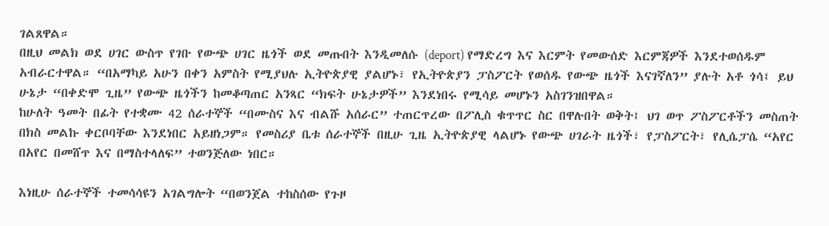ገልጸዋል።
በዚህ መልክ ወደ ሀገር ውስጥ የገቡ የውጭ ሀገር ዜጎች ወደ መጡበት እንዲመለሱ (deport) የማድረግ እና እርምት የመውሰድ እርምጃዎች እንደተወሰዱም አብራርተዋል። “በአማካይ አሁን በቀን አምስት የሚያህሉ ኢትዮጵያዊ ያልሆኑ፣ የኢትዮጵያን ፓስፖርት የወሰዱ የውጭ ዜጎች እናገኛለን” ያሉት አቶ ጎሳ፤ ይህ ሁኔታ “በቀድሞ ጊዜ” የውጭ ዜጎችን ከመቆጣጠር አንጻር “ክፍት ሁኔታዎች” እንደነበሩ የሚሳይ መሆኑን አስገንዝበዋል።
ከሁለት ዓመት በፊት የተቋሙ 42 ሰራተኞች “በሙስና እና ብልሹ አሰራር” ተጠርጥረው በፖሊስ ቁጥጥር ስር በዋሉበት ወቅት፤ ህገ ወጥ ፖስፖርቶችን መስጠት በክስ መልኩ ቀርቦባቸው እንደነበር አይዘነጋም። የመስሪያ ቤቱ ሰራተኞች በዚሁ ጊዜ ኢትዮጵያዊ ላልሆኑ የውጭ ሀገራት ዜጎች፣ የፓስፖርት፣ የሊሴፓሴ “አየር በአየር በመሸጥ እና በማስተላለፍ” ተወንጅለው ነበር።

እነዚሁ ሰራተኞች ተመሳሳዩን አገልግሎት “በወንጀል ተከስሰው የጉዞ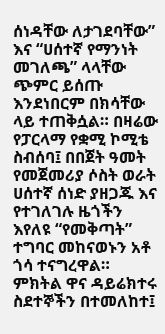ሰነዳቸው ለታገደባቸው” እና “ሀሰተኛ የማንነት መገለጫ” ላላቸው ጭምር ይሰጡ እንደነበርም በክሳቸው ላይ ተጠቅሷል። በዛሬው የፓርላማ የቋሚ ኮሚቴ ስብሰባ፤ በበጀት ዓመት የመጀመሪያ ሶስት ወራት ሀሰተኛ ሰነድ ያዘጋጁ እና የተገለገሉ ዜጎችን እየለዩ “የመቅጣት” ተግባር መከናወኑን አቶ ጎሳ ተናግረዋል።
ምክትል ዋና ዳይሬክተሩ ስደተኞችን በተመለከተ፤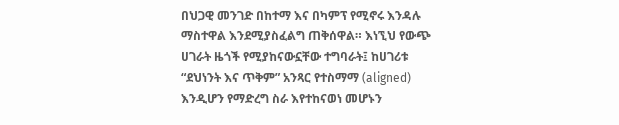በህጋዊ መንገድ በከተማ እና በካምፕ የሚኖሩ እንዳሉ ማስተዋል እንደሚያስፈልግ ጠቅሰዋል። እነኚህ የውጭ ሀገራት ዜጎች የሚያከናውኗቸው ተግባራት፤ ከሀገሪቱ “ደህነንት እና ጥቅም” አንጻር የተስማማ (aligned) እንዲሆን የማድረግ ስራ እየተከናወነ መሆኑን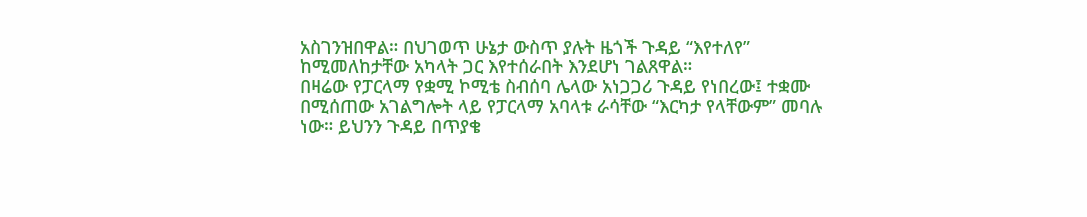አስገንዝበዋል። በህገወጥ ሁኔታ ውስጥ ያሉት ዜጎች ጉዳይ “እየተለየ” ከሚመለከታቸው አካላት ጋር እየተሰራበት እንደሆነ ገልጸዋል።
በዛሬው የፓርላማ የቋሚ ኮሚቴ ስብሰባ ሌላው አነጋጋሪ ጉዳይ የነበረው፤ ተቋሙ በሚሰጠው አገልግሎት ላይ የፓርላማ አባላቱ ራሳቸው “እርካታ የላቸውም” መባሉ ነው። ይህንን ጉዳይ በጥያቄ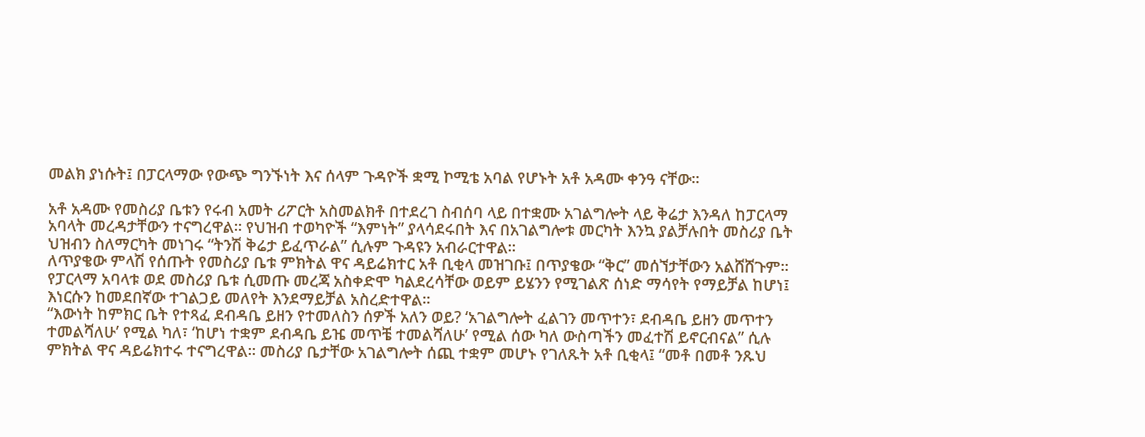መልክ ያነሱት፤ በፓርላማው የውጭ ግንኙነት እና ሰላም ጉዳዮች ቋሚ ኮሚቴ አባል የሆኑት አቶ አዳሙ ቀንዓ ናቸው።

አቶ አዳሙ የመስሪያ ቤቱን የሩብ አመት ሪፖርት አስመልክቶ በተደረገ ስብሰባ ላይ በተቋሙ አገልግሎት ላይ ቅሬታ እንዳለ ከፓርላማ አባላት መረዳታቸውን ተናግረዋል። የህዝብ ተወካዮች “እምነት” ያላሳደሩበት እና በአገልግሎቱ መርካት እንኳ ያልቻሉበት መስሪያ ቤት ህዝብን ስለማርካት መነገሩ “ትንሽ ቅሬታ ይፈጥራል” ሲሉም ጉዳዩን አብራርተዋል።
ለጥያቄው ምላሽ የሰጡት የመስሪያ ቤቱ ምክትል ዋና ዳይሬክተር አቶ ቢቂላ መዝገቡ፤ በጥያቄው “ቅር” መሰኘታቸውን አልሸሸጉም። የፓርላማ አባላቱ ወደ መስሪያ ቤቱ ሲመጡ መረጃ አስቀድሞ ካልደረሳቸው ወይም ይሄንን የሚገልጽ ሰነድ ማሳየት የማይቻል ከሆነ፤ እነርሱን ከመደበኛው ተገልጋይ መለየት እንደማይቻል አስረድተዋል።
“እውነት ከምክር ቤት የተጻፈ ደብዳቤ ይዘን የተመለስን ሰዎች አለን ወይ? ‘አገልግሎት ፈልገን መጥተን፣ ደብዳቤ ይዘን መጥተን ተመልሻለሁ’ የሚል ካለ፣ ‘ከሆነ ተቋም ደብዳቤ ይዤ መጥቼ ተመልሻለሁ’ የሚል ሰው ካለ ውስጣችን መፈተሽ ይኖርብናል” ሲሉ ምክትል ዋና ዳይሬክተሩ ተናግረዋል። መስሪያ ቤታቸው አገልግሎት ሰጪ ተቋም መሆኑ የገለጹት አቶ ቢቂላ፤ “መቶ በመቶ ንጹህ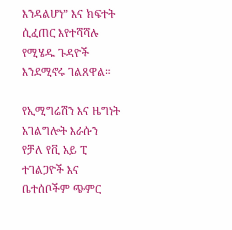እንዳልሆነ” እና ክፍተት ሲፈጠር እየተሻሻሉ የሚሄዱ ጉዳዮች እንደሚኖሩ ገልጸዋል።

የኢሚግሬሽን እና ዜግነት አገልግሎት እራሱን የቻለ የቪ አይ ፒ ተገልጋዮች እና ቤተሰቦችም ጭምር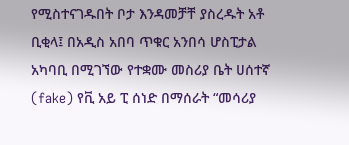የሚስተናገዱበት ቦታ እንዳመቻቸ ያስረዱት አቶ ቢቂላ፤ በአዲስ አበባ ጥቁር አንበሳ ሆስፒታል አካባቢ በሚገኘው የተቋሙ መስሪያ ቤት ሀሰተኛ (fake) የቪ አይ ፒ ሰነድ በማሰራት “መሳሪያ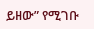ይዘው” የሚገቡ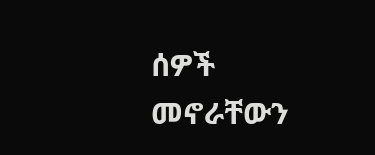ሰዎች መኖራቸውን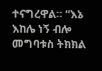ተናግረዋል። “እኔ እከሌ ነኝ ብሎ መግባቱስ ትክክል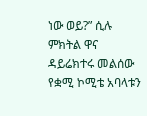ነው ወይ?” ሲሉ ምክትል ዋና ዳይሬክተሩ መልሰው የቋሚ ኮሚቴ አባላቱን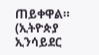ጠይቀዋል። (ኢትዮጵያ ኢንሳይደር